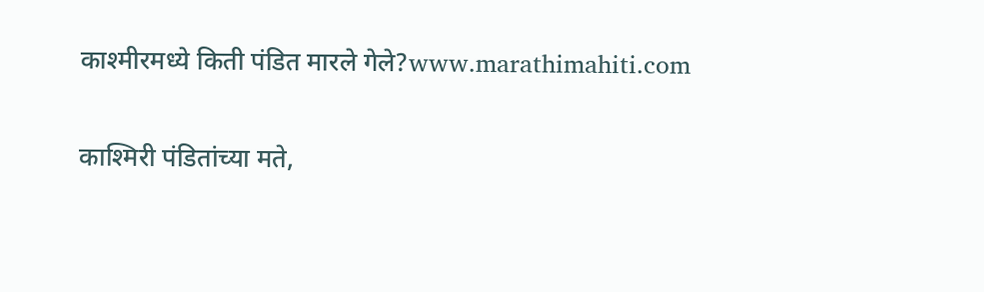काश्मीरमध्ये किती पंडित मारले गेले?www.marathimahiti.com

काश्मिरी पंडितांच्या मते,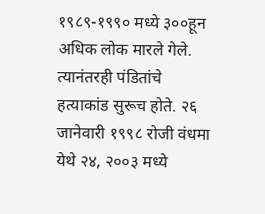१९८९-१९९० मध्ये ३००हून अधिक लोक मारले गेले. त्यानंतरही पंडितांचे हत्याकांड सुरूच होते. २६ जानेवारी १९९८ रोजी वंधमा येथे २४, २००३ मध्ये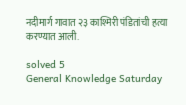नदीमार्ग गावात २३ काश्मिरी पंडितांची हत्या करण्यात आली.

solved 5
General Knowledge Saturday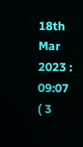18th Mar 2023 : 09:07 ( 3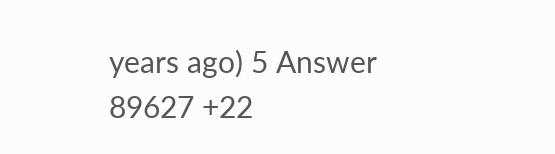years ago) 5 Answer 89627 +22